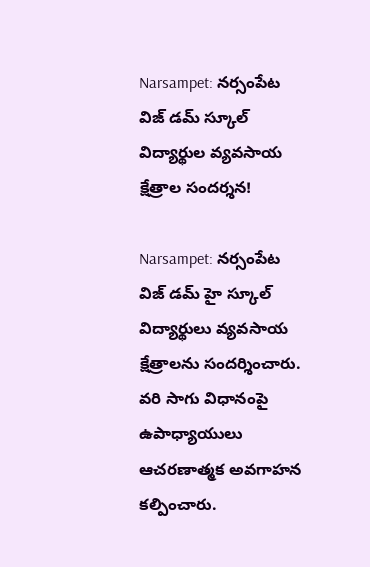Narsampet: నర్సంపేట విజ్ డమ్ స్కూల్ విద్యార్థుల వ్యవసాయ క్షేత్రాల సందర్శన!

Narsampet: నర్సంపేట విజ్ డమ్ హై స్కూల్ విద్యార్థులు వ్యవసాయ క్షేత్రాలను సందర్శించారు. వరి సాగు విధానంపై ఉపాధ్యాయులు ఆచరణాత్మక అవగాహన కల్పించారు.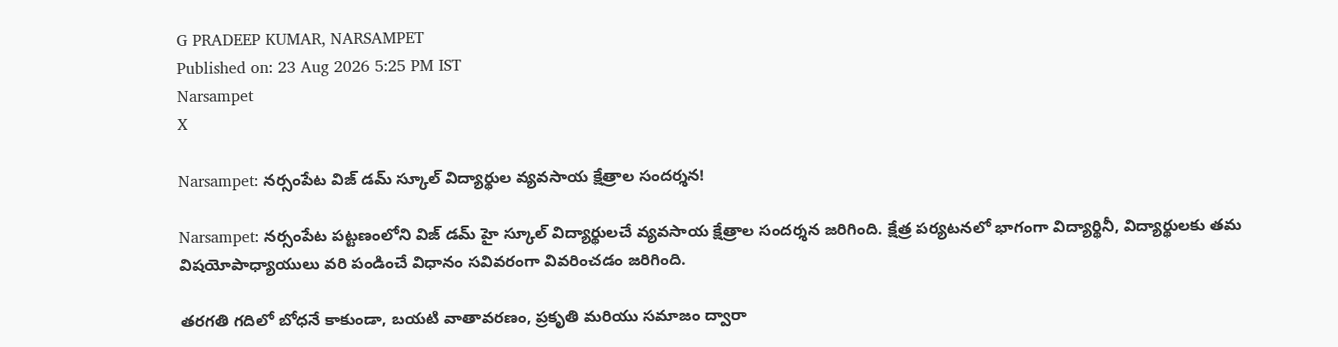G PRADEEP KUMAR, NARSAMPET
Published on: 23 Aug 2026 5:25 PM IST
Narsampet
X

Narsampet: నర్సంపేట విజ్ డమ్ స్కూల్ విద్యార్థుల వ్యవసాయ క్షేత్రాల సందర్శన!

Narsampet: నర్సంపేట పట్టణంలోని విజ్ డమ్ హై స్కూల్ విద్యార్థులచే వ్యవసాయ క్షేత్రాల సందర్శన జరిగింది. క్షేత్ర పర్యటనలో భాగంగా విద్యార్థినీ, విద్యార్థులకు తమ విషయోపాధ్యాయులు వరి పండించే విధానం సవివరంగా వివరించడం జరిగింది.

తరగతి గదిలో బోధనే కాకుండా, బయటి వాతావరణం, ప్రకృతి మరియు సమాజం ద్వారా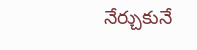నేర్చుకునే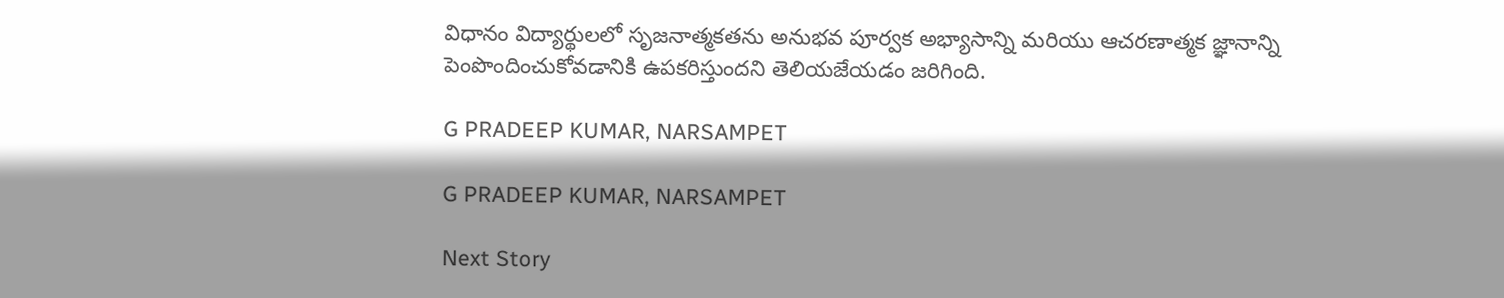విధానం విద్యార్థులలో సృజనాత్మకతను అనుభవ పూర్వక అభ్యాసాన్ని మరియు ఆచరణాత్మక జ్ఞానాన్ని పెంపొందించుకోవడానికి ఉపకరిస్తుందని తెలియజేయడం జరిగింది.

G PRADEEP KUMAR, NARSAMPET

G PRADEEP KUMAR, NARSAMPET

Next Story